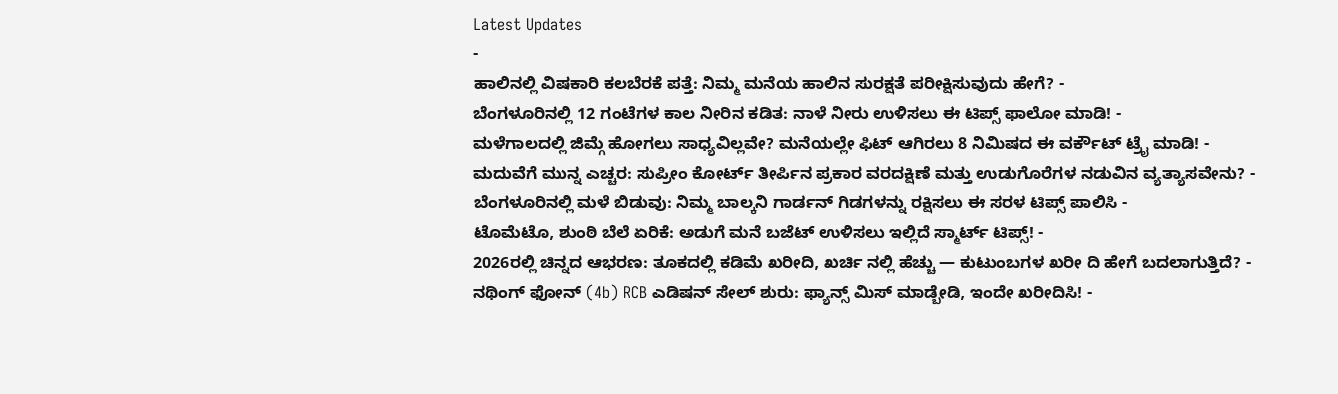Latest Updates
-
ಹಾಲಿನಲ್ಲಿ ವಿಷಕಾರಿ ಕಲಬೆರಕೆ ಪತ್ತೆ: ನಿಮ್ಮ ಮನೆಯ ಹಾಲಿನ ಸುರಕ್ಷತೆ ಪರೀಕ್ಷಿಸುವುದು ಹೇಗೆ? -
ಬೆಂಗಳೂರಿನಲ್ಲಿ 12 ಗಂಟೆಗಳ ಕಾಲ ನೀರಿನ ಕಡಿತ: ನಾಳೆ ನೀರು ಉಳಿಸಲು ಈ ಟಿಪ್ಸ್ ಫಾಲೋ ಮಾಡಿ! -
ಮಳೆಗಾಲದಲ್ಲಿ ಜಿಮ್ಗೆ ಹೋಗಲು ಸಾಧ್ಯವಿಲ್ಲವೇ? ಮನೆಯಲ್ಲೇ ಫಿಟ್ ಆಗಿರಲು 8 ನಿಮಿಷದ ಈ ವರ್ಕೌಟ್ ಟ್ರೈ ಮಾಡಿ! -
ಮದುವೆಗೆ ಮುನ್ನ ಎಚ್ಚರ: ಸುಪ್ರೀಂ ಕೋರ್ಟ್ ತೀರ್ಪಿನ ಪ್ರಕಾರ ವರದಕ್ಷಿಣೆ ಮತ್ತು ಉಡುಗೊರೆಗಳ ನಡುವಿನ ವ್ಯತ್ಯಾಸವೇನು? -
ಬೆಂಗಳೂರಿನಲ್ಲಿ ಮಳೆ ಬಿಡುವು: ನಿಮ್ಮ ಬಾಲ್ಕನಿ ಗಾರ್ಡನ್ ಗಿಡಗಳನ್ನು ರಕ್ಷಿಸಲು ಈ ಸರಳ ಟಿಪ್ಸ್ ಪಾಲಿಸಿ -
ಟೊಮೆಟೊ, ಶುಂಠಿ ಬೆಲೆ ಏರಿಕೆ: ಅಡುಗೆ ಮನೆ ಬಜೆಟ್ ಉಳಿಸಲು ಇಲ್ಲಿದೆ ಸ್ಮಾರ್ಟ್ ಟಿಪ್ಸ್! -
2026ರಲ್ಲಿ ಚಿನ್ನದ ಆಭರಣ: ತೂಕದಲ್ಲಿ ಕಡಿಮೆ ಖರೀದಿ, ಖರ್ಚಿ ನಲ್ಲಿ ಹೆಚ್ಚು — ಕುಟುಂಬಗಳ ಖರೀ ದಿ ಹೇಗೆ ಬದಲಾಗುತ್ತಿದೆ? -
ನಥಿಂಗ್ ಫೋನ್ (4b) RCB ಎಡಿಷನ್ ಸೇಲ್ ಶುರು: ಫ್ಯಾನ್ಸ್ ಮಿಸ್ ಮಾಡ್ಬೇಡಿ, ಇಂದೇ ಖರೀದಿಸಿ! -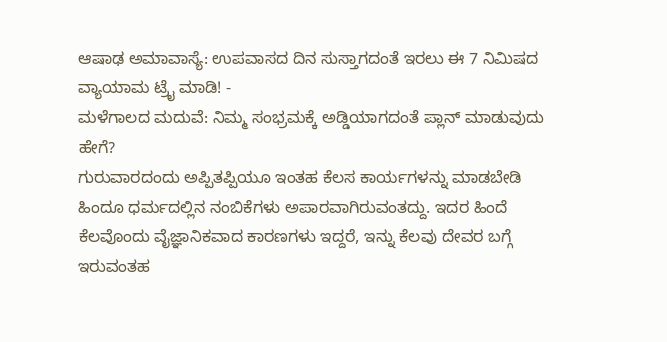ಆಷಾಢ ಅಮಾವಾಸ್ಯೆ: ಉಪವಾಸದ ದಿನ ಸುಸ್ತಾಗದಂತೆ ಇರಲು ಈ 7 ನಿಮಿಷದ ವ್ಯಾಯಾಮ ಟ್ರೈ ಮಾಡಿ! -
ಮಳೆಗಾಲದ ಮದುವೆ: ನಿಮ್ಮ ಸಂಭ್ರಮಕ್ಕೆ ಅಡ್ಡಿಯಾಗದಂತೆ ಪ್ಲಾನ್ ಮಾಡುವುದು ಹೇಗೆ?
ಗುರುವಾರದಂದು ಅಪ್ಪಿತಪ್ಪಿಯೂ ಇಂತಹ ಕೆಲಸ ಕಾರ್ಯಗಳನ್ನು ಮಾಡಬೇಡಿ
ಹಿಂದೂ ಧರ್ಮದಲ್ಲಿನ ನಂಬಿಕೆಗಳು ಅಪಾರವಾಗಿರುವಂತದ್ದು. ಇದರ ಹಿಂದೆ ಕೆಲವೊಂದು ವೈಜ್ಞಾನಿಕವಾದ ಕಾರಣಗಳು ಇದ್ದರೆ, ಇನ್ನು ಕೆಲವು ದೇವರ ಬಗ್ಗೆ ಇರುವಂತಹ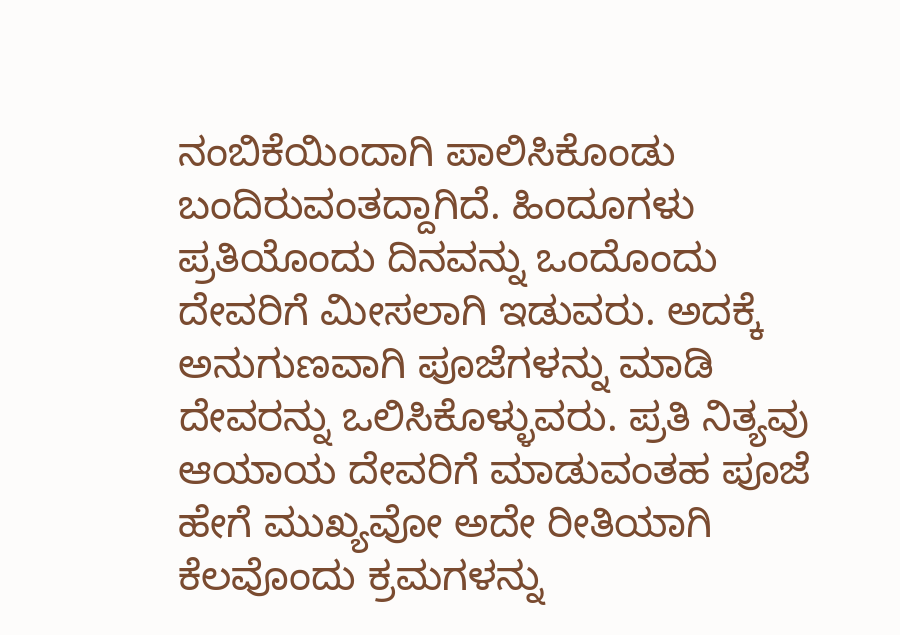ನಂಬಿಕೆಯಿಂದಾಗಿ ಪಾಲಿಸಿಕೊಂಡು ಬಂದಿರುವಂತದ್ದಾಗಿದೆ. ಹಿಂದೂಗಳು ಪ್ರತಿಯೊಂದು ದಿನವನ್ನು ಒಂದೊಂದು ದೇವರಿಗೆ ಮೀಸಲಾಗಿ ಇಡುವರು. ಅದಕ್ಕೆ ಅನುಗುಣವಾಗಿ ಪೂಜೆಗಳನ್ನು ಮಾಡಿ ದೇವರನ್ನು ಒಲಿಸಿಕೊಳ್ಳುವರು. ಪ್ರತಿ ನಿತ್ಯವು ಆಯಾಯ ದೇವರಿಗೆ ಮಾಡುವಂತಹ ಪೂಜೆ ಹೇಗೆ ಮುಖ್ಯವೋ ಅದೇ ರೀತಿಯಾಗಿ ಕೆಲವೊಂದು ಕ್ರಮಗಳನ್ನು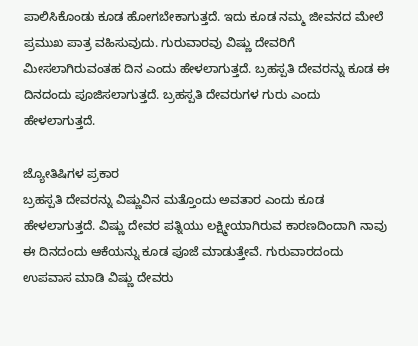ಪಾಲಿಸಿಕೊಂಡು ಕೂಡ ಹೋಗಬೇಕಾಗುತ್ತದೆ. ಇದು ಕೂಡ ನಮ್ಮ ಜೀವನದ ಮೇಲೆ ಪ್ರಮುಖ ಪಾತ್ರ ವಹಿಸುವುದು. ಗುರುವಾರವು ವಿಷ್ಣು ದೇವರಿಗೆ ಮೀಸಲಾಗಿರುವಂತಹ ದಿನ ಎಂದು ಹೇಳಲಾಗುತ್ತದೆ. ಬ್ರಹಸ್ಪತಿ ದೇವರನ್ನು ಕೂಡ ಈ ದಿನದಂದು ಪೂಜಿಸಲಾಗುತ್ತದೆ. ಬ್ರಹಸ್ಪತಿ ದೇವರುಗಳ ಗುರು ಎಂದು ಹೇಳಲಾಗುತ್ತದೆ.

ಜ್ಯೋತಿಷಿಗಳ ಪ್ರಕಾರ
ಬ್ರಹಸ್ಪತಿ ದೇವರನ್ನು ವಿಷ್ಣುವಿನ ಮತ್ತೊಂದು ಅವತಾರ ಎಂದು ಕೂಡ ಹೇಳಲಾಗುತ್ತದೆ. ವಿಷ್ಣು ದೇವರ ಪತ್ನಿಯು ಲಕ್ಷ್ಮೀಯಾಗಿರುವ ಕಾರಣದಿಂದಾಗಿ ನಾವು ಈ ದಿನದಂದು ಆಕೆಯನ್ನು ಕೂಡ ಪೂಜೆ ಮಾಡುತ್ತೇವೆ. ಗುರುವಾರದಂದು ಉಪವಾಸ ಮಾಡಿ ವಿಷ್ಣು ದೇವರು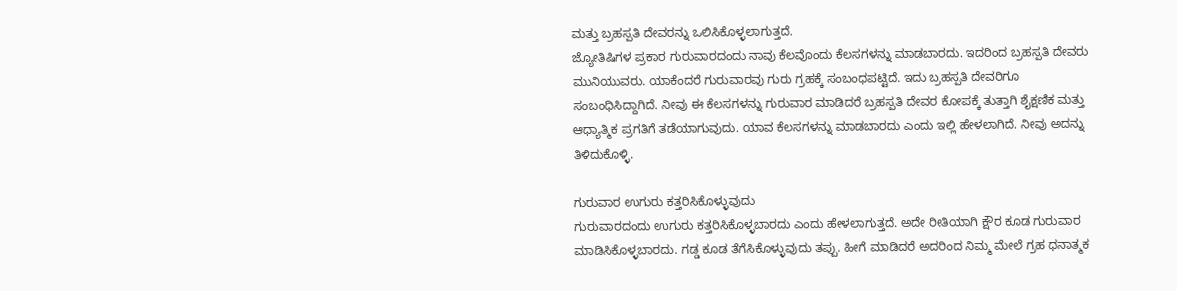ಮತ್ತು ಬ್ರಹಸ್ಪತಿ ದೇವರನ್ನು ಒಲಿಸಿಕೊಳ್ಳಲಾಗುತ್ತದೆ.
ಜ್ಯೋತಿಷಿಗಳ ಪ್ರಕಾರ ಗುರುವಾರದಂದು ನಾವು ಕೆಲವೊಂದು ಕೆಲಸಗಳನ್ನು ಮಾಡಬಾರದು. ಇದರಿಂದ ಬ್ರಹಸ್ಪತಿ ದೇವರು ಮುನಿಯುವರು. ಯಾಕೆಂದರೆ ಗುರುವಾರವು ಗುರು ಗ್ರಹಕ್ಕೆ ಸಂಬಂಧಪಟ್ಟಿದೆ. ಇದು ಬ್ರಹಸ್ಪತಿ ದೇವರಿಗೂ ಸಂಬಂಧಿಸಿದ್ದಾಗಿದೆ. ನೀವು ಈ ಕೆಲಸಗಳನ್ನು ಗುರುವಾರ ಮಾಡಿದರೆ ಬ್ರಹಸ್ಪತಿ ದೇವರ ಕೋಪಕ್ಕೆ ತುತ್ತಾಗಿ ಶೈಕ್ಷಣಿಕ ಮತ್ತು ಆಧ್ಯಾತ್ಮಿಕ ಪ್ರಗತಿಗೆ ತಡೆಯಾಗುವುದು. ಯಾವ ಕೆಲಸಗಳನ್ನು ಮಾಡಬಾರದು ಎಂದು ಇಲ್ಲಿ ಹೇಳಲಾಗಿದೆ. ನೀವು ಅದನ್ನು ತಿಳಿದುಕೊಳ್ಳಿ.

ಗುರುವಾರ ಉಗುರು ಕತ್ತರಿಸಿಕೊಳ್ಳುವುದು
ಗುರುವಾರದಂದು ಉಗುರು ಕತ್ತರಿಸಿಕೊಳ್ಳಬಾರದು ಎಂದು ಹೇಳಲಾಗುತ್ತದೆ. ಅದೇ ರೀತಿಯಾಗಿ ಕ್ಷೌರ ಕೂಡ ಗುರುವಾರ ಮಾಡಿಸಿಕೊಳ್ಳಬಾರದು. ಗಡ್ಡ ಕೂಡ ತೆಗೆಸಿಕೊಳ್ಳುವುದು ತಪ್ಪು. ಹೀಗೆ ಮಾಡಿದರೆ ಅದರಿಂದ ನಿಮ್ಮ ಮೇಲೆ ಗ್ರಹ ಧನಾತ್ಮಕ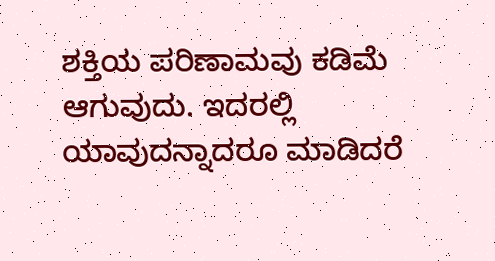ಶಕ್ತಿಯ ಪರಿಣಾಮವು ಕಡಿಮೆ ಆಗುವುದು. ಇದರಲ್ಲಿ ಯಾವುದನ್ನಾದರೂ ಮಾಡಿದರೆ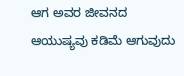ಆಗ ಅವರ ಜೀವನದ ಆಯುಷ್ಯವು ಕಡಿಮೆ ಆಗುವುದು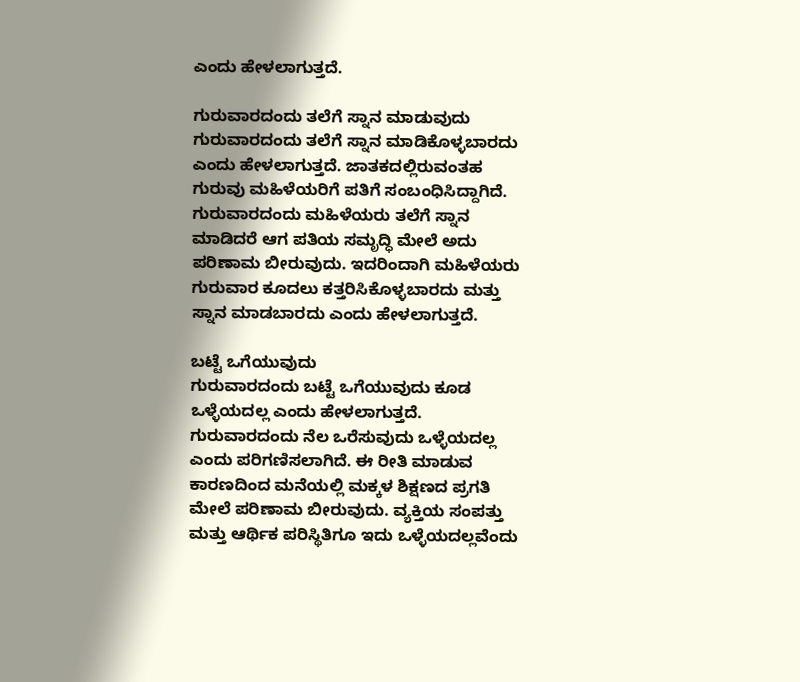ಎಂದು ಹೇಳಲಾಗುತ್ತದೆ.

ಗುರುವಾರದಂದು ತಲೆಗೆ ಸ್ನಾನ ಮಾಡುವುದು
ಗುರುವಾರದಂದು ತಲೆಗೆ ಸ್ನಾನ ಮಾಡಿಕೊಳ್ಳಬಾರದು ಎಂದು ಹೇಳಲಾಗುತ್ತದೆ. ಜಾತಕದಲ್ಲಿರುವಂತಹ ಗುರುವು ಮಹಿಳೆಯರಿಗೆ ಪತಿಗೆ ಸಂಬಂಧಿಸಿದ್ದಾಗಿದೆ. ಗುರುವಾರದಂದು ಮಹಿಳೆಯರು ತಲೆಗೆ ಸ್ನಾನ ಮಾಡಿದರೆ ಆಗ ಪತಿಯ ಸಮೃದ್ಧಿ ಮೇಲೆ ಅದು ಪರಿಣಾಮ ಬೀರುವುದು. ಇದರಿಂದಾಗಿ ಮಹಿಳೆಯರು ಗುರುವಾರ ಕೂದಲು ಕತ್ತರಿಸಿಕೊಳ್ಳಬಾರದು ಮತ್ತು ಸ್ನಾನ ಮಾಡಬಾರದು ಎಂದು ಹೇಳಲಾಗುತ್ತದೆ.

ಬಟ್ಟೆ ಒಗೆಯುವುದು
ಗುರುವಾರದಂದು ಬಟ್ಟೆ ಒಗೆಯುವುದು ಕೂಡ ಒಳ್ಳೆಯದಲ್ಲ ಎಂದು ಹೇಳಲಾಗುತ್ತದೆ. ಗುರುವಾರದಂದು ನೆಲ ಒರೆಸುವುದು ಒಳ್ಳೆಯದಲ್ಲ ಎಂದು ಪರಿಗಣಿಸಲಾಗಿದೆ. ಈ ರೀತಿ ಮಾಡುವ ಕಾರಣದಿಂದ ಮನೆಯಲ್ಲಿ ಮಕ್ಕಳ ಶಿಕ್ಷಣದ ಪ್ರಗತಿ ಮೇಲೆ ಪರಿಣಾಮ ಬೀರುವುದು. ವ್ಯಕ್ತಿಯ ಸಂಪತ್ತು ಮತ್ತು ಆರ್ಥಿಕ ಪರಿಸ್ಥಿತಿಗೂ ಇದು ಒಳ್ಳೆಯದಲ್ಲವೆಂದು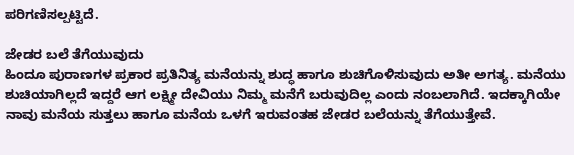ಪರಿಗಣಿಸಲ್ಪಟ್ಟಿದೆ.

ಜೇಡರ ಬಲೆ ತೆಗೆಯುವುದು
ಹಿಂದೂ ಪುರಾಣಗಳ ಪ್ರಕಾರ ಪ್ರತಿನಿತ್ಯ ಮನೆಯನ್ನು ಶುದ್ಧ ಹಾಗೂ ಶುಚಿಗೊಳಿಸುವುದು ಅತೀ ಅಗತ್ಯ. ಮನೆಯು ಶುಚಿಯಾಗಿಲ್ಲದೆ ಇದ್ದರೆ ಆಗ ಲಕ್ಷ್ಮೀ ದೇವಿಯು ನಿಮ್ಮ ಮನೆಗೆ ಬರುವುದಿಲ್ಲ ಎಂದು ನಂಬಲಾಗಿದೆ. ಇದಕ್ಕಾಗಿಯೇ ನಾವು ಮನೆಯ ಸುತ್ತಲು ಹಾಗೂ ಮನೆಯ ಒಳಗೆ ಇರುವಂತಹ ಜೇಡರ ಬಲೆಯನ್ನು ತೆಗೆಯುತ್ತೇವೆ.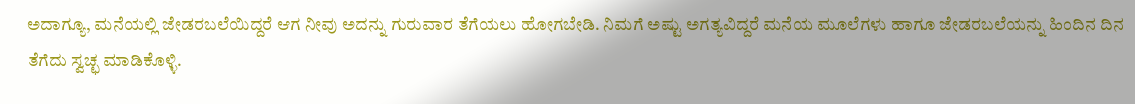ಅದಾಗ್ಯೂ, ಮನೆಯಲ್ಲಿ ಜೇಡರಬಲೆಯಿದ್ದರೆ ಆಗ ನೀವು ಅದನ್ನು ಗುರುವಾರ ತೆಗೆಯಲು ಹೋಗಬೇಡಿ. ನಿಮಗೆ ಅಷ್ಟು ಅಗತ್ಯವಿದ್ದರೆ ಮನೆಯ ಮೂಲೆಗಳು ಹಾಗೂ ಜೇಡರಬಲೆಯನ್ನು ಹಿಂದಿನ ದಿನ ತೆಗೆದು ಸ್ವಚ್ಛ ಮಾಡಿಕೊಳ್ಳಿ.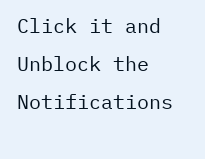Click it and Unblock the Notifications